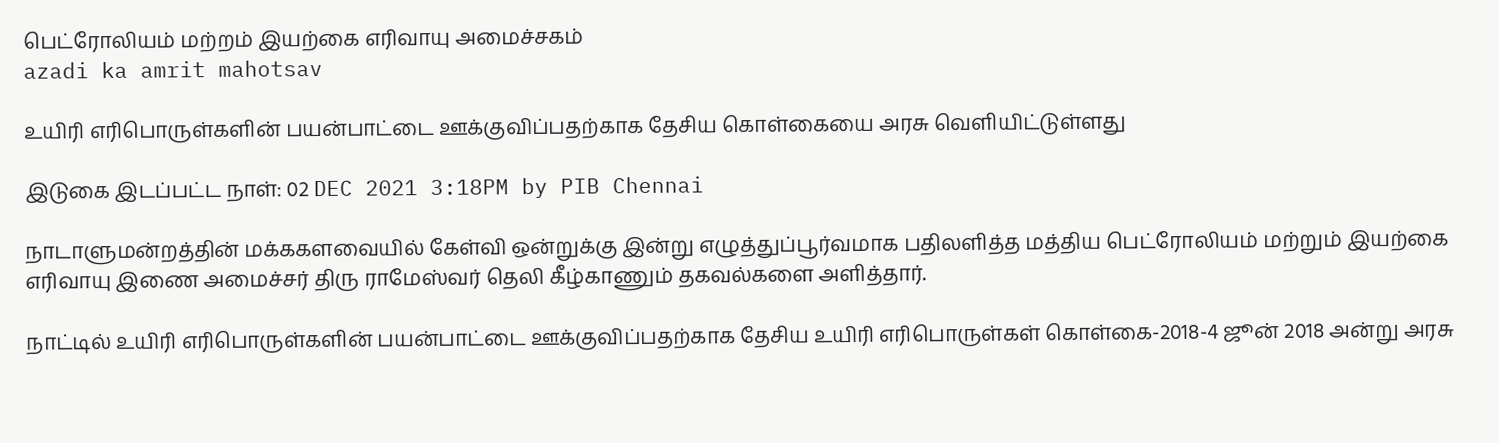பெட்ரோலியம் மற்றம் இயற்கை எரிவாயு அமைச்சகம்
azadi ka amrit mahotsav

உயிரி எரிபொருள்களின் பயன்பாட்டை ஊக்குவிப்பதற்காக தேசிய கொள்கையை அரசு வெளியிட்டுள்ளது

இடுகை இடப்பட்ட நாள்: 02 DEC 2021 3:18PM by PIB Chennai

நாடாளுமன்றத்தின் மக்ககளவையில் கேள்வி ஒன்றுக்கு இன்று எழுத்துப்பூர்வமாக பதிலளித்த மத்திய பெட்ரோலியம் மற்றும் இயற்கை எரிவாயு இணை அமைச்சர் திரு ராமேஸ்வர் தெலி கீழ்காணும் தகவல்களை அளித்தார்.

நாட்டில் உயிரி எரிபொருள்களின் பயன்பாட்டை ஊக்குவிப்பதற்காக தேசிய உயிரி எரிபொருள்கள் கொள்கை-2018-4 ஜூன் 2018 அன்று அரசு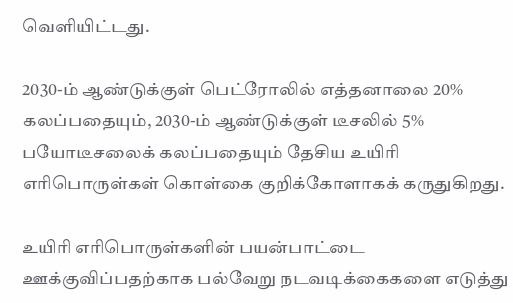வெளியிட்டது.

2030-ம் ஆண்டுக்குள் பெட்ரோலில் எத்தனாலை 20% கலப்பதையும், 2030-ம் ஆண்டுக்குள் டீசலில் 5% பயோடீசலைக் கலப்பதையும் தேசிய உயிரி எரிபொருள்கள் கொள்கை குறிக்கோளாகக் கருதுகிறது.

உயிரி எரிபொருள்களின் பயன்பாட்டை ஊக்குவிப்பதற்காக பல்வேறு நடவடிக்கைகளை எடுத்து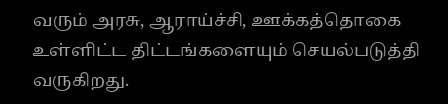வரும் அரசு, ஆராய்ச்சி, ஊக்கத்தொகை உள்ளிட்ட திட்டங்களையும் செயல்படுத்தி வருகிறது.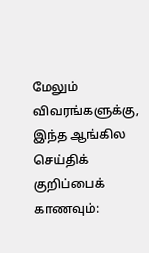மேலும் விவரங்களுக்கு, இந்த ஆங்கில செய்திக் குறிப்பைக் காணவும்: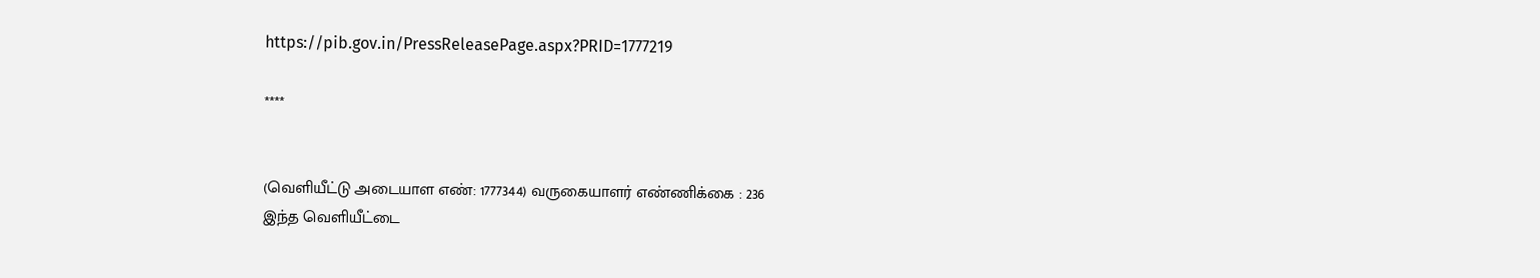https://pib.gov.in/PressReleasePage.aspx?PRID=1777219

****


(வெளியீட்டு அடையாள எண்: 1777344) வருகையாளர் எண்ணிக்கை : 236
இந்த வெளியீட்டை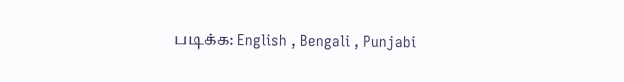படிக்க: English , Bengali , Punjabi